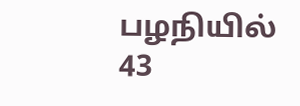பழநியில் 43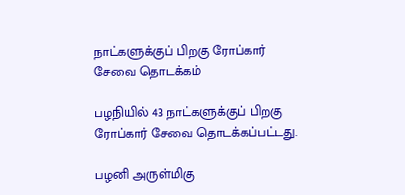நாட்களுக்குப் பிறகு ரோப்கார் சேவை தொடக்கம்

பழநியில் 43 நாட்களுக்குப் பிறகு ரோப்கார் சேவை தொடக்கப்பட்டது.

பழனி அருள்மிகு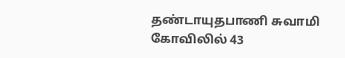தண்டாயுதபாணி சுவாமி கோவிலில் 43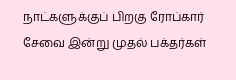நாட்களுக்குப் பிறகு ரோப்கார் சேவை இன்று முதல் பக்தர்கள்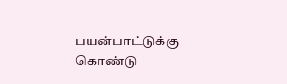பயன்பாட்டுக்கு கொண்டு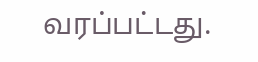வரப்பட்டது.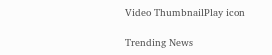Video ThumbnailPlay icon

Trending News